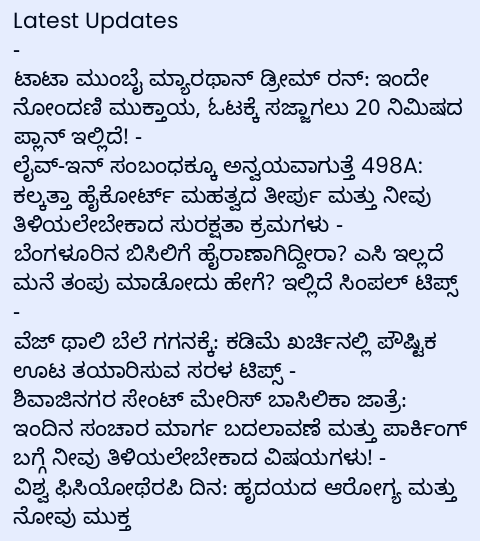Latest Updates
-
ಟಾಟಾ ಮುಂಬೈ ಮ್ಯಾರಥಾನ್ ಡ್ರೀಮ್ ರನ್: ಇಂದೇ ನೋಂದಣಿ ಮುಕ್ತಾಯ, ಓಟಕ್ಕೆ ಸಜ್ಜಾಗಲು 20 ನಿಮಿಷದ ಪ್ಲಾನ್ ಇಲ್ಲಿದೆ! -
ಲೈವ್-ಇನ್ ಸಂಬಂಧಕ್ಕೂ ಅನ್ವಯವಾಗುತ್ತೆ 498A: ಕಲ್ಕತ್ತಾ ಹೈಕೋರ್ಟ್ ಮಹತ್ವದ ತೀರ್ಪು ಮತ್ತು ನೀವು ತಿಳಿಯಲೇಬೇಕಾದ ಸುರಕ್ಷತಾ ಕ್ರಮಗಳು -
ಬೆಂಗಳೂರಿನ ಬಿಸಿಲಿಗೆ ಹೈರಾಣಾಗಿದ್ದೀರಾ? ಎಸಿ ಇಲ್ಲದೆ ಮನೆ ತಂಪು ಮಾಡೋದು ಹೇಗೆ? ಇಲ್ಲಿದೆ ಸಿಂಪಲ್ ಟಿಪ್ಸ್ -
ವೆಜ್ ಥಾಲಿ ಬೆಲೆ ಗಗನಕ್ಕೆ: ಕಡಿಮೆ ಖರ್ಚಿನಲ್ಲಿ ಪೌಷ್ಟಿಕ ಊಟ ತಯಾರಿಸುವ ಸರಳ ಟಿಪ್ಸ್ -
ಶಿವಾಜಿನಗರ ಸೇಂಟ್ ಮೇರಿಸ್ ಬಾಸಿಲಿಕಾ ಜಾತ್ರೆ: ಇಂದಿನ ಸಂಚಾರ ಮಾರ್ಗ ಬದಲಾವಣೆ ಮತ್ತು ಪಾರ್ಕಿಂಗ್ ಬಗ್ಗೆ ನೀವು ತಿಳಿಯಲೇಬೇಕಾದ ವಿಷಯಗಳು! -
ವಿಶ್ವ ಫಿಸಿಯೋಥೆರಪಿ ದಿನ: ಹೃದಯದ ಆರೋಗ್ಯ ಮತ್ತು ನೋವು ಮುಕ್ತ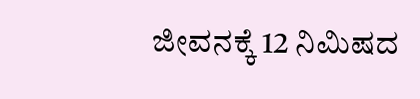ಜೀವನಕ್ಕೆ 12 ನಿಮಿಷದ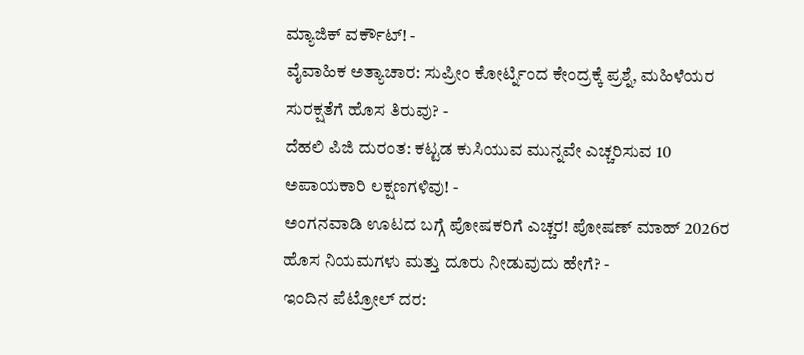ಮ್ಯಾಜಿಕ್ ವರ್ಕೌಟ್! -
ವೈವಾಹಿಕ ಅತ್ಯಾಚಾರ: ಸುಪ್ರೀಂ ಕೋರ್ಟ್ನಿಂದ ಕೇಂದ್ರಕ್ಕೆ ಪ್ರಶ್ನೆ, ಮಹಿಳೆಯರ ಸುರಕ್ಷತೆಗೆ ಹೊಸ ತಿರುವು? -
ದೆಹಲಿ ಪಿಜಿ ದುರಂತ: ಕಟ್ಟಡ ಕುಸಿಯುವ ಮುನ್ನವೇ ಎಚ್ಚರಿಸುವ 10 ಅಪಾಯಕಾರಿ ಲಕ್ಷಣಗಳಿವು! -
ಅಂಗನವಾಡಿ ಊಟದ ಬಗ್ಗೆ ಪೋಷಕರಿಗೆ ಎಚ್ಚರ! ಪೋಷಣ್ ಮಾಹ್ 2026ರ ಹೊಸ ನಿಯಮಗಳು ಮತ್ತು ದೂರು ನೀಡುವುದು ಹೇಗೆ? -
ಇಂದಿನ ಪೆಟ್ರೋಲ್ ದರ: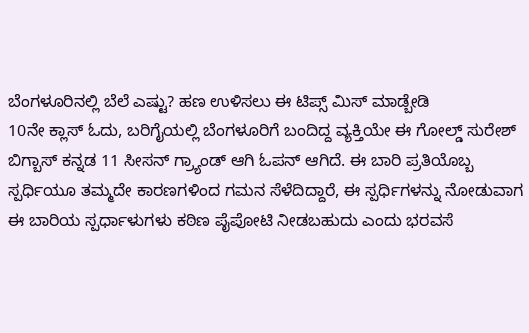ಬೆಂಗಳೂರಿನಲ್ಲಿ ಬೆಲೆ ಎಷ್ಟು? ಹಣ ಉಳಿಸಲು ಈ ಟಿಪ್ಸ್ ಮಿಸ್ ಮಾಡ್ಬೇಡಿ
10ನೇ ಕ್ಲಾಸ್ ಓದು, ಬರಿಗೈಯಲ್ಲಿ ಬೆಂಗಳೂರಿಗೆ ಬಂದಿದ್ದ ವ್ಯಕ್ತಿಯೇ ಈ ಗೋಲ್ಡ್ ಸುರೇಶ್
ಬಿಗ್ಬಾಸ್ ಕನ್ನಡ 11 ಸೀಸನ್ ಗ್ರ್ಯಾಂಡ್ ಆಗಿ ಓಪನ್ ಆಗಿದೆ. ಈ ಬಾರಿ ಪ್ರತಿಯೊಬ್ಬ ಸ್ಪರ್ಧಿಯೂ ತಮ್ಮದೇ ಕಾರಣಗಳಿಂದ ಗಮನ ಸೆಳೆದಿದ್ದಾರೆ, ಈ ಸ್ಪರ್ಧಿಗಳನ್ನು ನೋಡುವಾಗ ಈ ಬಾರಿಯ ಸ್ಪರ್ಧಾಳುಗಳು ಕಠಿಣ ಪೈಪೋಟಿ ನೀಡಬಹುದು ಎಂದು ಭರವಸೆ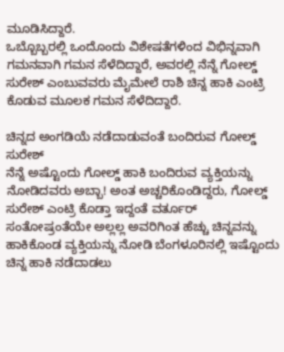ಮೂಡಿಸಿದ್ದಾರೆ.
ಒಬ್ಬೊಬ್ಬರಲ್ಲಿ ಒಂದೊಂದು ವಿಶೇಷತೆಗಳಿಂದ ವಿಭಿನ್ನವಾಗಿ ಗಮನವಾಗಿ ಗಮನ ಸೆಳೆದಿದ್ದಾರೆ, ಅವರಲ್ಲಿ ನೆನ್ನೆ ಗೋಲ್ಡ್ ಸುರೇಶ್ ಎಂಬುವವರು ಮೈಮೇಲೆ ರಾಶಿ ಚಿನ್ನ ಹಾಕಿ ಎಂಟ್ರಿ ಕೊಡುವ ಮೂಲಕ ಗಮನ ಸೆಳೆದಿದ್ದಾರೆ.

ಚಿನ್ನದ ಅಂಗಡಿಯೆ ನಡೆದಾಡುವಂತೆ ಬಂದಿರುವ ಗೋಲ್ಡ್ ಸುರೇಶ್
ನೆನ್ನೆ ಅಷ್ಟೊಂದು ಗೋಲ್ಡ್ ಹಾಕಿ ಬಂದಿರುವ ವ್ಯಕ್ತಿಯನ್ನು ನೋಡಿದವರು ಅಬ್ಬಾ! ಅಂತ ಅಚ್ಚರಿಕೊಂಡಿದ್ದರು, ಗೋಲ್ಡ್ ಸುರೇಶ್ ಎಂಟ್ರಿ ಕೊಡ್ತಾ ಇದ್ದಂತೆ ವರ್ತೂರ್ ಸಂತೋಷ್ರಂತೆಯೇ ಅಲ್ಲಲ್ಲ ಅವರಿಗಿಂತ ಹೆಚ್ಚು ಚಿನ್ನವನ್ನು ಹಾಕಿಕೊಂಡ ವ್ಯಕ್ತಿಯನ್ನು ನೋಡಿ ಬೆಂಗಳೂರಿನಲ್ಲಿ ಇಷ್ಟೊಂದು ಚಿನ್ನ ಹಾಕಿ ನಡೆದಾಡಲು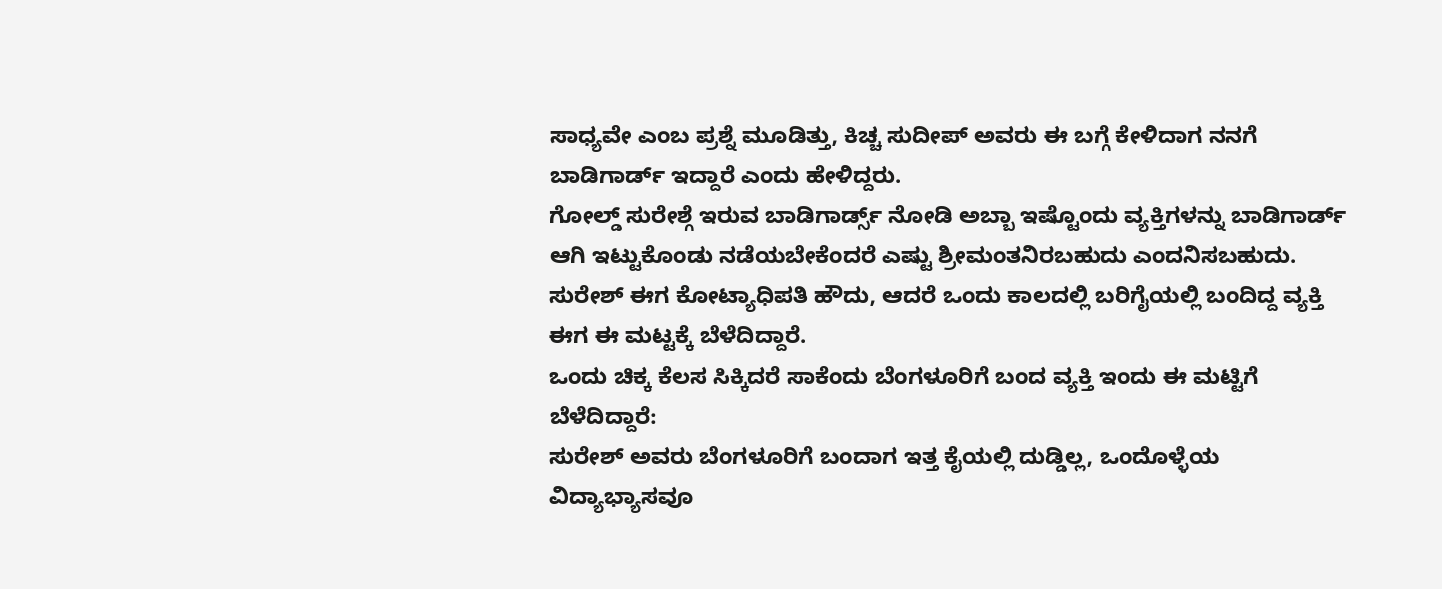ಸಾಧ್ಯವೇ ಎಂಬ ಪ್ರಶ್ನೆ ಮೂಡಿತ್ತು, ಕಿಚ್ಚ ಸುದೀಪ್ ಅವರು ಈ ಬಗ್ಗೆ ಕೇಳಿದಾಗ ನನಗೆ ಬಾಡಿಗಾರ್ಡ್ ಇದ್ದಾರೆ ಎಂದು ಹೇಳಿದ್ದರು.
ಗೋಲ್ಡ್ ಸುರೇಶ್ಗೆ ಇರುವ ಬಾಡಿಗಾರ್ಡ್ಸ್ ನೋಡಿ ಅಬ್ಬಾ ಇಷ್ಟೊಂದು ವ್ಯಕ್ತಿಗಳನ್ನು ಬಾಡಿಗಾರ್ಡ್ ಆಗಿ ಇಟ್ಟುಕೊಂಡು ನಡೆಯಬೇಕೆಂದರೆ ಎಷ್ಟು ಶ್ರೀಮಂತನಿರಬಹುದು ಎಂದನಿಸಬಹುದು. ಸುರೇಶ್ ಈಗ ಕೋಟ್ಯಾಧಿಪತಿ ಹೌದು, ಆದರೆ ಒಂದು ಕಾಲದಲ್ಲಿ ಬರಿಗೈಯಲ್ಲಿ ಬಂದಿದ್ದ ವ್ಯಕ್ತಿ ಈಗ ಈ ಮಟ್ಟಕ್ಕೆ ಬೆಳೆದಿದ್ದಾರೆ.
ಒಂದು ಚಿಕ್ಕ ಕೆಲಸ ಸಿಕ್ಕಿದರೆ ಸಾಕೆಂದು ಬೆಂಗಳೂರಿಗೆ ಬಂದ ವ್ಯಕ್ತಿ ಇಂದು ಈ ಮಟ್ಟಿಗೆ ಬೆಳೆದಿದ್ದಾರೆ:
ಸುರೇಶ್ ಅವರು ಬೆಂಗಳೂರಿಗೆ ಬಂದಾಗ ಇತ್ತ ಕೈಯಲ್ಲಿ ದುಡ್ಡಿಲ್ಲ, ಒಂದೊಳ್ಳೆಯ ವಿದ್ಯಾಭ್ಯಾಸವೂ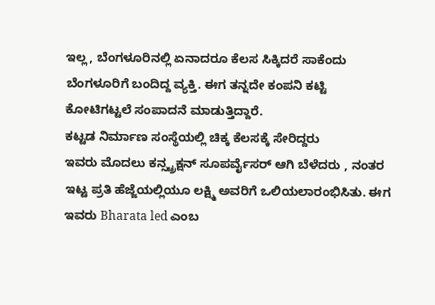ಇಲ್ಲ, ಬೆಂಗಳೂರಿನಲ್ಲಿ ಏನಾದರೂ ಕೆಲಸ ಸಿಕ್ಕಿದರೆ ಸಾಕೆಂದು ಬೆಂಗಳೂರಿಗೆ ಬಂದಿದ್ದ ವ್ಯಕ್ತಿ. ಈಗ ತನ್ನದೇ ಕಂಪನಿ ಕಟ್ಟಿ ಕೋಟಿಗಟ್ಟಲೆ ಸಂಪಾದನೆ ಮಾಡುತ್ತಿದ್ದಾರೆ.
ಕಟ್ಟಡ ನಿರ್ಮಾಣ ಸಂಸ್ಥೆಯಲ್ಲಿ ಚಿಕ್ಕ ಕೆಲಸಕ್ಕೆ ಸೇರಿದ್ದರು
ಇವರು ಮೊದಲು ಕನ್ಸ್ಟ್ರಕ್ಷನ್ ಸೂಪರ್ವೈಸರ್ ಆಗಿ ಬೆಳೆದರು , ನಂತರ ಇಟ್ಟ ಪ್ರತಿ ಹೆಜ್ಜೆಯಲ್ಲಿಯೂ ಲಕ್ಷ್ಮಿ ಅವರಿಗೆ ಒಲಿಯಲಾರಂಭಿಸಿತು. ಈಗ ಇವರು Bharata led ಎಂಬ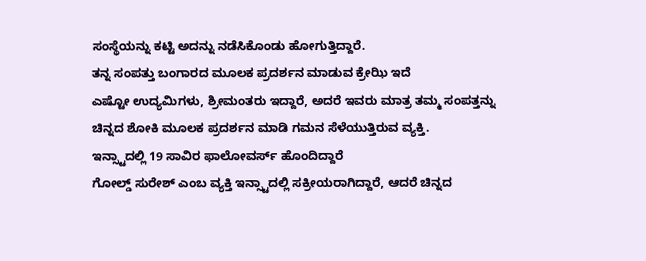ಸಂಸ್ಥೆಯನ್ನು ಕಟ್ಟಿ ಅದನ್ನು ನಡೆಸಿಕೊಂಡು ಹೋಗುತ್ತಿದ್ದಾರೆ.
ತನ್ನ ಸಂಪತ್ತು ಬಂಗಾರದ ಮೂಲಕ ಪ್ರದರ್ಶನ ಮಾಡುವ ಕ್ರೇಝಿ ಇದೆ
ಎಷ್ಟೋ ಉದ್ಯಮಿಗಳು, ಶ್ರೀಮಂತರು ಇದ್ದಾರೆ, ಅದರೆ ಇವರು ಮಾತ್ರ ತಮ್ಮ ಸಂಪತ್ತನ್ನು ಚಿನ್ನದ ಶೋಕಿ ಮೂಲಕ ಪ್ರದರ್ಶನ ಮಾಡಿ ಗಮನ ಸೆಳೆಯುತ್ತಿರುವ ವ್ಯಕ್ತಿ.
ಇನ್ಸ್ಟಾದಲ್ಲಿ 19 ಸಾವಿರ ಫಾಲೋವರ್ಸ್ ಹೊಂದಿದ್ದಾರೆ
ಗೋಲ್ಡ್ ಸುರೇಶ್ ಎಂಬ ವ್ಯಕ್ತಿ ಇನ್ಸ್ಟಾದಲ್ಲಿ ಸಕ್ರೀಯರಾಗಿದ್ದಾರೆ, ಆದರೆ ಚಿನ್ನದ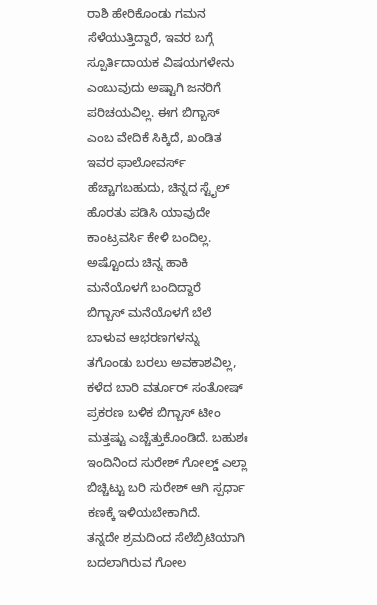ರಾಶಿ ಹೇರಿಕೊಂಡು ಗಮನ ಸೆಳೆಯುತ್ತಿದ್ದಾರೆ, ಇವರ ಬಗ್ಗೆ ಸ್ಪೂರ್ತಿದಾಯಕ ವಿಷಯಗಳೇನು ಎಂಬುವುದು ಅಷ್ಟಾಗಿ ಜನರಿಗೆ ಪರಿಚಯವಿಲ್ಲ. ಈಗ ಬಿಗ್ಬಾಸ್ ಎಂಬ ವೇದಿಕೆ ಸಿಕ್ಕಿದೆ, ಖಂಡಿತ ಇವರ ಫಾಲೋವರ್ಸ್ ಹೆಚ್ಚಾಗಬಹುದು, ಚಿನ್ನದ ಸ್ಟೈಲ್ ಹೊರತು ಪಡಿಸಿ ಯಾವುದೇ ಕಾಂಟ್ರವರ್ಸಿ ಕೇಳಿ ಬಂದಿಲ್ಲ.
ಅಷ್ಟೊಂದು ಚಿನ್ನ ಹಾಕಿ ಮನೆಯೊಳಗೆ ಬಂದಿದ್ದಾರೆ
ಬಿಗ್ಬಾಸ್ ಮನೆಯೊಳಗೆ ಬೆಲೆ ಬಾಳುವ ಆಭರಣಗಳನ್ನು ತಗೊಂಡು ಬರಲು ಅವಕಾಶವಿಲ್ಲ, ಕಳೆದ ಬಾರಿ ವರ್ತೂರ್ ಸಂತೋಷ್ ಪ್ರಕರಣ ಬಳಿಕ ಬಿಗ್ಬಾಸ್ ಟೀಂ ಮತ್ತಷ್ಟು ಎಚ್ಚೆತ್ತುಕೊಂಡಿದೆ. ಬಹುಶಃ ಇಂದಿನಿಂದ ಸುರೇಶ್ ಗೋಲ್ಡ್ ಎಲ್ಲಾ ಬಿಚ್ಚಿಟ್ಟು ಬರಿ ಸುರೇಶ್ ಆಗಿ ಸ್ಪರ್ಧಾ ಕಣಕ್ಕೆ ಇಳಿಯಬೇಕಾಗಿದೆ.
ತನ್ನದೇ ಶ್ರಮದಿಂದ ಸೆಲೆಬ್ರಿಟಿಯಾಗಿ ಬದಲಾಗಿರುವ ಗೋಲ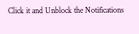Click it and Unblock the Notifications